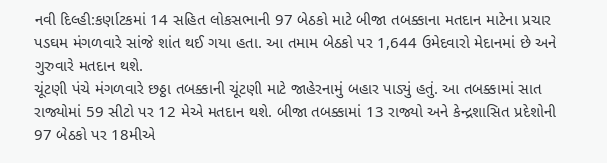નવી દિલ્હી:કર્ણાટકમાં 14 સહિત લોકસભાની 97 બેઠકો માટે બીજા તબક્કાના મતદાન માટેના પ્રચાર પડઘમ મંગળવારે સાંજે શાંત થઈ ગયા હતા. આ તમામ બેઠકો પર 1,644 ઉમેદવારો મેદાનમાં છે અને ગુરુવારે મતદાન થશે.
ચૂંટણી પંચે મંગળવારે છઠ્ઠા તબક્કાની ચૂંટણી માટે જાહેરનામું બહાર પાડ્યું હતું. આ તબક્કામાં સાત રાજ્યોમાં 59 સીટો પર 12 મેએ મતદાન થશે. બીજા તબક્કામાં 13 રાજ્યો અને કેન્દ્રશાસિત પ્રદેશોની 97 બેઠકો પર 18મીએ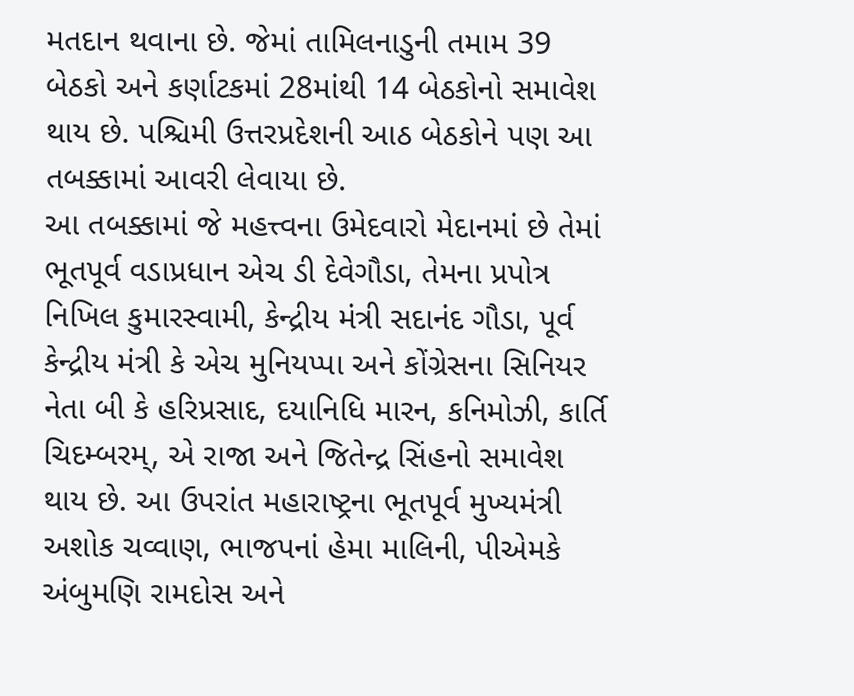મતદાન થવાના છે. જેમાં તામિલનાડુની તમામ 39 બેઠકો અને કર્ણાટકમાં 28માંથી 14 બેઠકોનો સમાવેશ થાય છે. પશ્ચિમી ઉત્તરપ્રદેશની આઠ બેઠકોને પણ આ તબક્કામાં આવરી લેવાયા છે.
આ તબક્કામાં જે મહત્ત્વના ઉમેદવારો મેદાનમાં છે તેમાં ભૂતપૂર્વ વડાપ્રધાન એચ ડી દેવેગૌડા, તેમના પ્રપોત્ર નિખિલ કુમારસ્વામી, કેન્દ્રીય મંત્રી સદાનંદ ગૌડા, પૂર્વ કેન્દ્રીય મંત્રી કે એચ મુનિયપ્પા અને કોંગ્રેસના સિનિયર નેતા બી કે હરિપ્રસાદ, દયાનિધિ મારન, કનિમોઝી, કાર્તિ ચિદમ્બરમ્, એ રાજા અને જિતેન્દ્ર સિંહનો સમાવેશ થાય છે. આ ઉપરાંત મહારાષ્ટ્રના ભૂતપૂર્વ મુખ્યમંત્રી અશોક ચવ્વાણ, ભાજપનાં હેમા માલિની, પીએમકે અંબુમણિ રામદોસ અને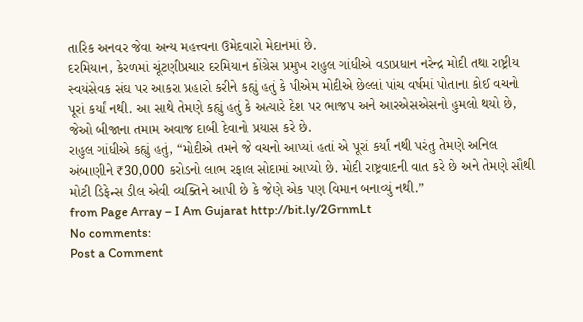તારિક અનવર જેવા અન્ય મહત્ત્વના ઉમેદવારો મેદાનમાં છે.
દરમિયાન, કેરળમાં ચૂંટણીપ્રચાર દરમિયાન કોંગ્રેસ પ્રમુખ રાહુલ ગાંધીએ વડાપ્રધાન નરેન્દ્ર મોદી તથા રાષ્ટ્રીય સ્વયંસેવક સંઘ પર આકરા પ્રહારો કરીને કહ્યું હતું કે પીએમ મોદીએ છેલ્લાં પાંચ વર્ષમાં પોતાના કોઈ વચનો પૂરાં કર્યાં નથી. આ સાથે તેમણે કહ્યું હતું કે અત્યારે દેશ પર ભાજપ અને આરએસએસનો હુમલો થયો છે, જેઓ બીજાના તમામ અવાજ દાબી દેવાનો પ્રયાસ કરે છે.
રાહુલ ગાંધીએ કહ્યું હતું, “મોદીએ તમને જે વચનો આપ્યાં હતાં એ પૂરાં કર્યાં નથી પરંતુ તેમણે અનિલ અંબાણીને ₹30,000 કરોડનો લાભ રફાલ સોદામાં આપ્યો છે. મોદી રાષ્ટ્રવાદની વાત કરે છે અને તેમણે સૌથી મોટી ડિફેન્સ ડીલ એવી વ્યક્તિને આપી છે કે જેણે એક પણ વિમાન બનાવ્યું નથી.”
from Page Array – I Am Gujarat http://bit.ly/2GrnmLt
No comments:
Post a Comment